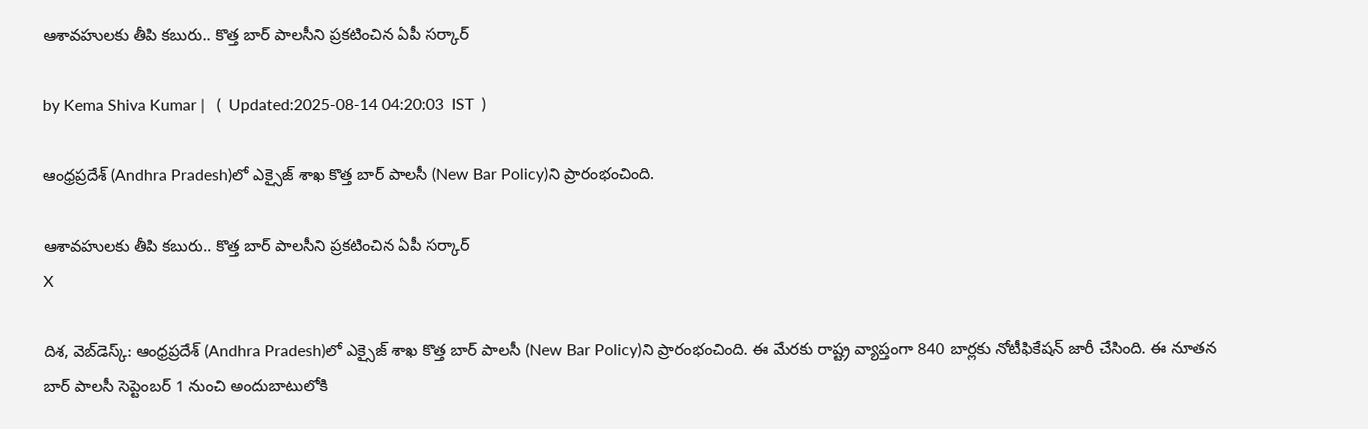ఆశావహులకు తీపి కబురు.. కొత్త బార్ పాలసీని ప్రకటించిన ఏపీ సర్కార్

by Kema Shiva Kumar |   (  Updated:2025-08-14 04:20:03  IST  )

ఆంధ్రప్రదేశ్‌ (Andhra Pradesh)లో ఎక్సైజ్ శాఖ కొత్త బార్ పాలసీ (New Bar Policy)ని ప్రారంభంచింది.

ఆశావహులకు తీపి కబురు.. కొత్త బార్ పాలసీని ప్రకటించిన ఏపీ సర్కార్
X

దిశ, వెబ్‌డెస్క్: ఆంధ్రప్రదేశ్‌ (Andhra Pradesh)లో ఎక్సైజ్ శాఖ కొత్త బార్ పాలసీ (New Bar Policy)ని ప్రారంభంచింది. ఈ మేరకు రాష్ట్ర వ్యాప్తంగా 840 బార్లకు నోటీఫికేషన్ జారీ చేసింది. ఈ నూతన బార్ పాలసీ సెప్టెంబర్ 1 నుంచి అందుబాటులోకి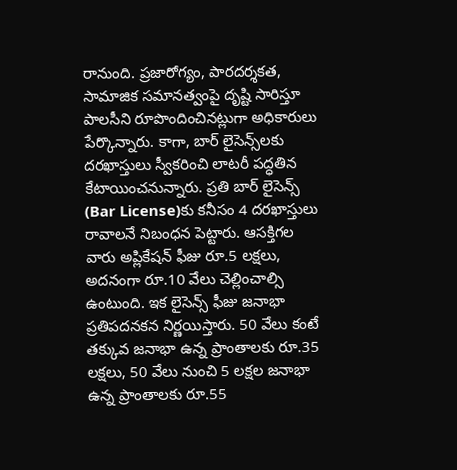రానుంది. ప్రజారోగ్యం, పారదర్శకత, సామాజిక సమానత్వంపై దృష్టి సారిస్తూ పాలసీని రూపొందించినట్లుగా అధికారులు పేర్కొన్నారు. కాగా, బార్ లైసెన్స్‌లకు దరఖాస్తులు స్వీకరించి లాటరీ పద్ధతిన కేటాయించనున్నారు. ప్రతి బార్ లైసెన్స్‌ (Bar License)కు కనీసం 4 దరఖాస్తులు రావాలనే నిబంధన పెట్టారు. ఆసక్తిగల వారు అప్లికేషన్ ఫీజు రూ.5 లక్షలు, అదనంగా రూ.10 వేలు చెల్లించాల్సి ఉంటుంది. ఇక లైసెన్స్ ఫీజు జనాభా ప్రతిపదనకన నిర్ణయిస్తారు. 50 వేలు కంటే తక్కువ జనాభా ఉన్న ప్రాంతాలకు రూ.35 లక్షలు, 50 వేలు నుంచి 5 లక్షల జనాభా ఉన్న ప్రాంతాలకు రూ.55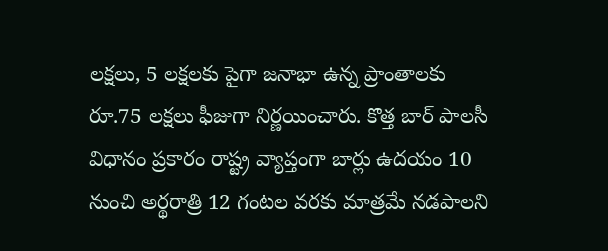లక్షలు, 5 లక్షలకు పైగా జనాభా ఉన్న ప్రాంతాలకు రూ.75 లక్షలు ఫీజుగా నిర్ణయించారు. కొత్త బార్ పాలసీ విధానం ప్రకారం రాష్ట్ర వ్యాప్తంగా బార్లు ఉదయం 10 నుంచి అర్థరాత్రి 12 గంటల వరకు మాత్రమే నడపాలని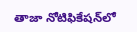తాజా నోటిఫికేషన్‌‌లో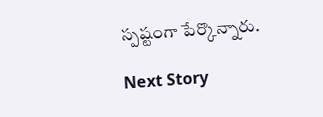స్పష్టంగా పేర్కొన్నారు.

Next Story